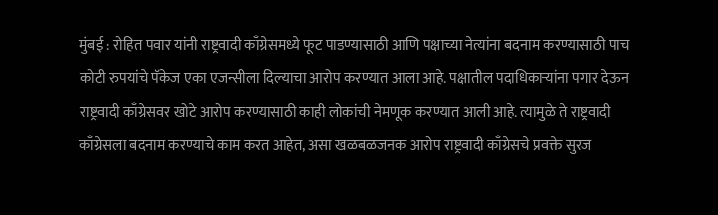मुंबई : रोहित पवार यांनी राष्ट्रवादी काँग्रेसमध्ये फूट पाडण्यासाठी आणि पक्षाच्या नेत्यांना बदनाम करण्यासाठी पाच कोटी रुपयांचे पॅकेज एका एजन्सीला दिल्याचा आरोप करण्यात आला आहे. पक्षातील पदाधिकाऱ्यांना पगार देऊन राष्ट्रवादी काँग्रेसवर खोटे आरोप करण्यासाठी काही लोकांची नेमणूक करण्यात आली आहे. त्यामुळे ते राष्ट्रवादी काँग्रेसला बदनाम करण्याचे काम करत आहेत, असा खळबळजनक आरोप राष्ट्रवादी काँग्रेसचे प्रवक्ते सुरज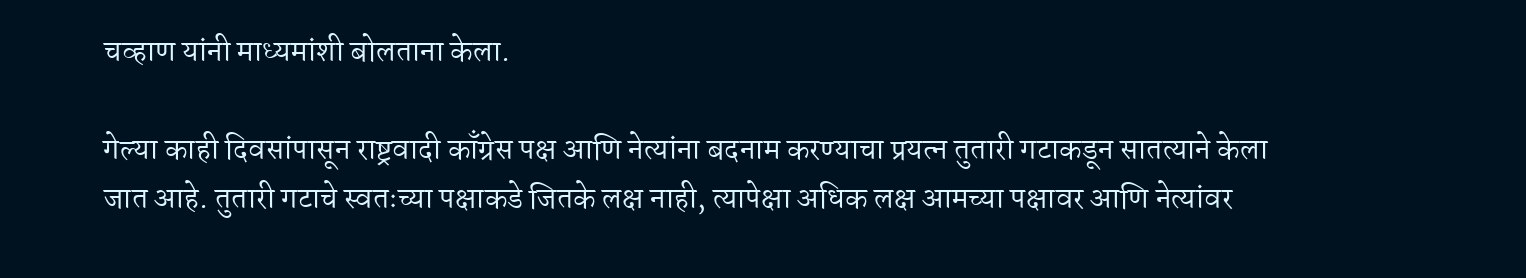चव्हाण यांनी माध्यमांशी बोलताना केला.

गेल्या काही दिवसांपासून राष्ट्रवादी काँग्रेस पक्ष आणि नेत्यांना बदनाम करण्याचा प्रयत्न तुतारी गटाकडून सातत्याने केला जात आहे. तुतारी गटाचे स्वतःच्या पक्षाकडे जितके लक्ष नाही, त्यापेक्षा अधिक लक्ष आमच्या पक्षावर आणि नेत्यांवर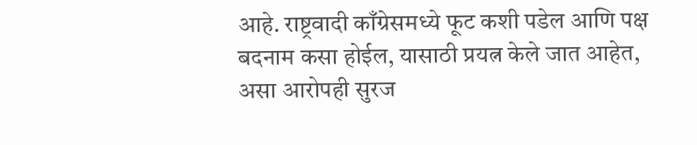आहे. राष्ट्रवादी काँग्रेसमध्ये फूट कशी पडेल आणि पक्ष बदनाम कसा होईल, यासाठी प्रयत्न केले जात आहेत, असा आरोपही सुरज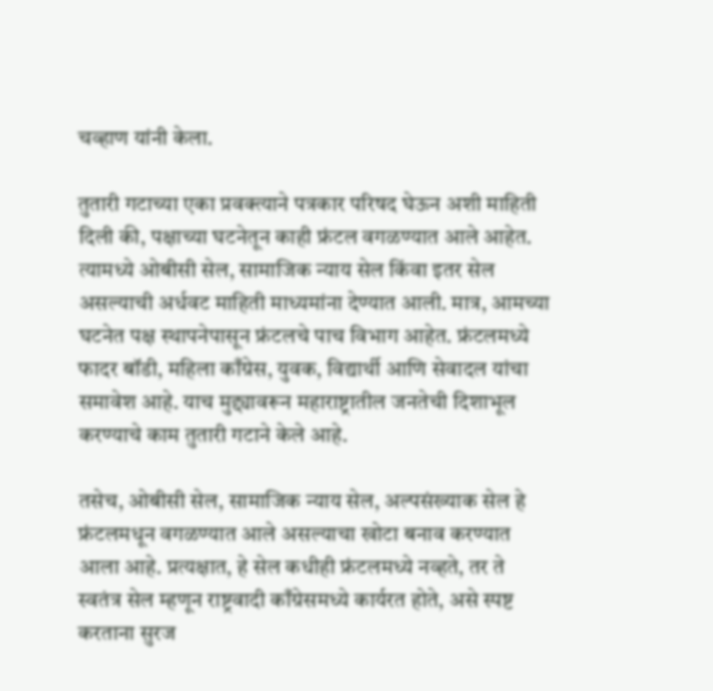चव्हाण यांनी केला.

तुतारी गटाच्या एका प्रवक्त्याने पत्रकार परिषद घेऊन अशी माहिती दिली की, पक्षाच्या घटनेतून काही फ्रंटल वगळण्यात आले आहेत. त्यामध्ये ओबीसी सेल, सामाजिक न्याय सेल किंवा इतर सेल असल्याची अर्धवट माहिती माध्यमांना देण्यात आली. मात्र, आमच्या घटनेत पक्ष स्थापनेपासून फ्रंटलचे पाच विभाग आहेत. फ्रंटलमध्ये फादर बॉडी, महिला काँग्रेस, युवक, विद्यार्थी आणि सेवादल यांचा समावेश आहे. याच मुद्द्यावरून महाराष्ट्रातील जनतेची दिशाभूल करण्याचे काम तुतारी गटाने केले आहे.

तसेच, ओबीसी सेल, सामाजिक न्याय सेल, अल्पसंख्याक सेल हे फ्रंटलमधून वगळण्यात आले असल्याचा खोटा बनाव करण्यात आला आहे. प्रत्यक्षात, हे सेल कधीही फ्रंटलमध्ये नव्हते, तर ते स्वतंत्र सेल म्हणून राष्ट्रवादी काँग्रेसमध्ये कार्यरत होते, असे स्पष्ट करताना सुरज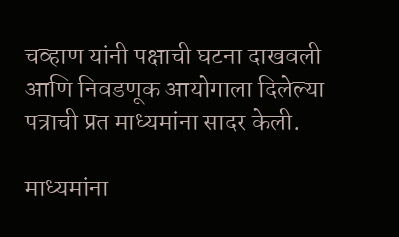चव्हाण यांनी पक्षाची घटना दाखवली आणि निवडणूक आयोगाला दिलेल्या पत्राची प्रत माध्यमांना सादर केली.

माध्यमांना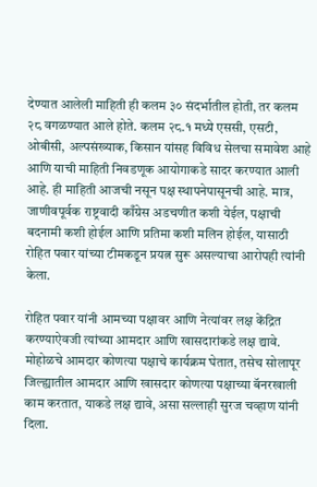देण्यात आलेली माहिती ही कलम ३० संदर्भातील होती, तर कलम २८ वगळण्यात आले होते. कलम २८.१ मध्ये एससी, एसटी, ओबीसी, अल्पसंख्याक, किसान यांसह विविध सेलचा समावेश आहे आणि याची माहिती निवडणूक आयोगाकडे सादर करण्यात आली आहे. ही माहिती आजची नसून पक्ष स्थापनेपासूनची आहे. मात्र, जाणीवपूर्वक राष्ट्रवादी काँग्रेस अडचणीत कशी येईल, पक्षाची बदनामी कशी होईल आणि प्रतिमा कशी मलिन होईल, यासाठी रोहित पवार यांच्या टीमकडून प्रयत्न सुरू असल्याचा आरोपही त्यांनी केला.

रोहित पवार यांनी आमच्या पक्षावर आणि नेत्यांवर लक्ष केंद्रित करण्याऐवजी त्यांच्या आमदार आणि खासदारांकडे लक्ष द्यावे. मोहोळचे आमदार कोणत्या पक्षाचे कार्यक्रम घेतात, तसेच सोलापूर जिल्ह्यातील आमदार आणि खासदार कोणत्या पक्षाच्या बॅनरखाली काम करतात, याकडे लक्ष द्यावे, असा सल्लाही सुरज चव्हाण यांनी दिला.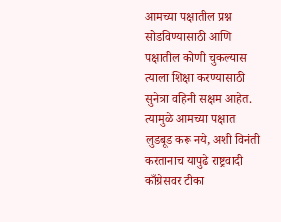आमच्या पक्षातील प्रश्न सोडविण्यासाठी आणि पक्षातील कोणी चुकल्यास त्याला शिक्षा करण्यासाठी सुनेत्रा वहिनी सक्षम आहेत. त्यामुळे आमच्या पक्षात लुडबूड करू नये, अशी विनंती करतानाच यापुढे राष्ट्रवादी काँग्रेसवर टीका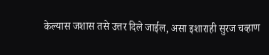केल्यास जशास तसे उत्तर दिले जाईल, असा इशाराही सुरज चव्हाण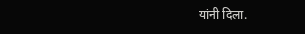यांनी दिला.